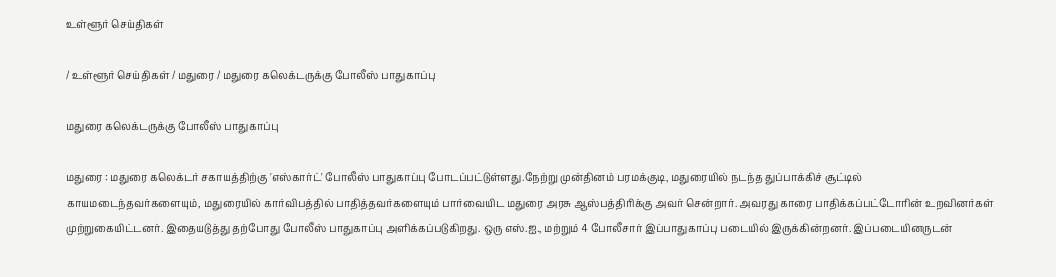உள்ளூர் செய்திகள்

/ உள்ளூர் செய்திகள் / மதுரை / மதுரை கலெக்டருக்கு போலீஸ் பாதுகாப்பு

மதுரை கலெக்டருக்கு போலீஸ் பாதுகாப்பு

மதுரை : மதுரை கலெக்டர் சகாயத்திற்கு 'எஸ்கார்ட்' போலீஸ் பாதுகாப்பு போடப்பட்டுள்ளது.நேற்று முன்தினம் பரமக்குடி, மதுரையில் நடந்த துப்பாக்கிச் சூட்டில் காயமடைந்தவர்களையும், மதுரையில் கார்விபத்தில் பாதித்தவர்களையும் பார்வையிட மதுரை அரசு ஆஸ்பத்திரிக்கு அவர் சென்றார். அவரது காரை பாதிக்கப்பட்டோரின் உறவினர்கள் முற்றுகையிட்டனர். இதையடுத்து தற்போது போலீஸ் பாதுகாப்பு அளிக்கப்படுகிறது. ஒரு எஸ்.ஐ., மற்றும் 4 போலீசார் இப்பாதுகாப்பு படையில் இருக்கின்றனர். இப்படையினருடன்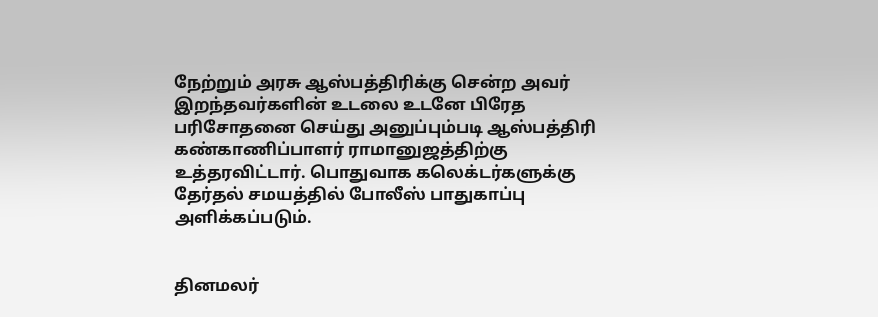நேற்றும் அரசு ஆஸ்பத்திரிக்கு சென்ற அவர் இறந்தவர்களின் உடலை உடனே பிரேத பரிசோதனை செய்து அனுப்பும்படி ஆஸ்பத்திரி கண்காணிப்பாளர் ராமானுஜத்திற்கு உத்தரவிட்டார். பொதுவாக கலெக்டர்களுக்கு தேர்தல் சமயத்தில் போலீஸ் பாதுகாப்பு அளிக்கப்படும்.


தினமலர்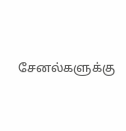சேனல்களுக்கு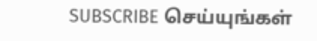SUBSCRIBE செய்யுங்கள்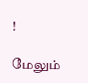!

மேலும்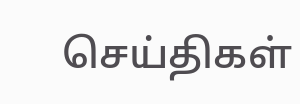செய்திகள்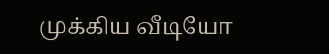முக்கிய வீடியோ